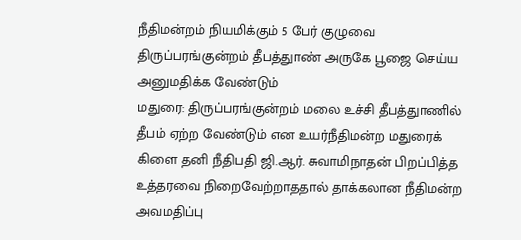நீதிமன்றம் நியமிக்கும் 5 பேர் குழுவை திருப்பரங்குன்றம் தீபத்துாண் அருகே பூஜை செய்ய அனுமதிக்க வேண்டும்
மதுரை: திருப்பரங்குன்றம் மலை உச்சி தீபத்துாணில் தீபம் ஏற்ற வேண்டும் என உயர்நீதிமன்ற மதுரைக் கிளை தனி நீதிபதி ஜி.ஆர். சுவாமிநாதன் பிறப்பித்த உத்தரவை நிறைவேற்றாததால் தாக்கலான நீதிமன்ற அவமதிப்பு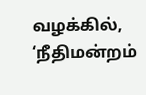வழக்கில், ‘நீதிமன்றம்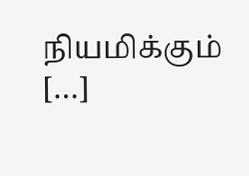நியமிக்கும் […]